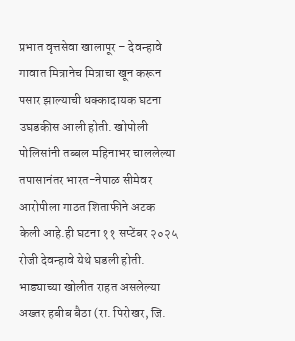प्रभात वृत्तसेवा खालापूर – देवन्हावे गावात मित्रानेच मित्राचा खून करून पसार झाल्याची धक्कादायक घटना उघडकीस आली होती. खोपोली पोलिसांनी तब्बल महिनाभर चाललेल्या तपासानंतर भारत-नेपाळ सीमेवर आरोपीला गाठत शिताफीने अटक केली आहे.ही घटना ११ सप्टेंबर २०२५ रोजी देवन्हावे येथे घडली होती. भाड्याच्या खोलीत राहत असलेल्या अख्तर हबीब बैठा (रा. पिरोखर, जि.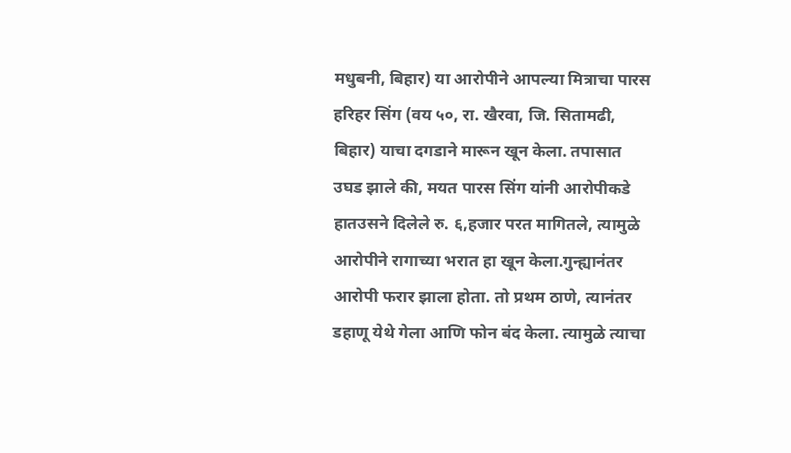मधुबनी, बिहार) या आरोपीने आपल्या मित्राचा पारस हरिहर सिंग (वय ५०, रा. खैरवा, जि. सितामढी, बिहार) याचा दगडाने मारून खून केला. तपासात उघड झाले की, मयत पारस सिंग यांनी आरोपीकडे हातउसने दिलेले रु. ६,हजार परत मागितले, त्यामुळे आरोपीने रागाच्या भरात हा खून केला.गुन्ह्यानंतर आरोपी फरार झाला होता. तो प्रथम ठाणे, त्यानंतर डहाणू येथे गेला आणि फोन बंद केला. त्यामुळे त्याचा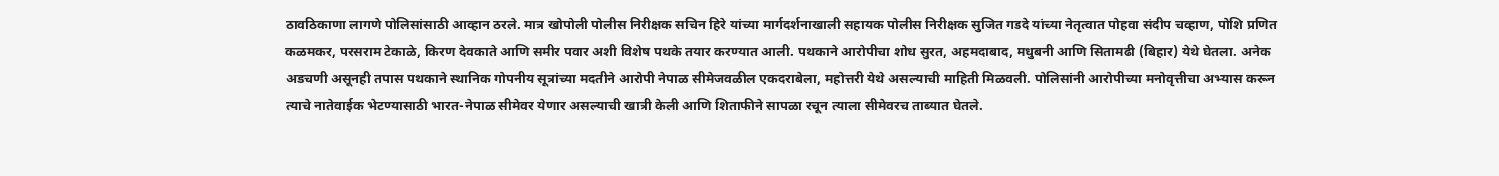ठावठिकाणा लागणे पोलिसांसाठी आव्हान ठरले. मात्र खोपोली पोलीस निरीक्षक सचिन हिरे यांच्या मार्गदर्शनाखाली सहायक पोलीस निरीक्षक सुजित गडदे यांच्या नेतृत्वात पोहवा संदीप चव्हाण, पोशि प्रणित कळमकर, परसराम टेकाळे, किरण देवकाते आणि समीर पवार अशी विशेष पथके तयार करण्यात आली. पथकाने आरोपीचा शोध सुरत, अहमदाबाद, मधुबनी आणि सितामढी (बिहार) येथे घेतला. अनेक अडचणी असूनही तपास पथकाने स्थानिक गोपनीय सूत्रांच्या मदतीने आरोपी नेपाळ सीमेजवळील एकदराबेला, महोत्तरी येथे असल्याची माहिती मिळवली. पोलिसांनी आरोपीच्या मनोवृत्तीचा अभ्यास करून त्याचे नातेवाईक भेटण्यासाठी भारत-नेपाळ सीमेवर येणार असल्याची खात्री केली आणि शिताफीने सापळा रचून त्याला सीमेवरच ताब्यात घेतले.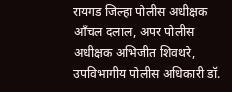रायगड जिल्हा पोलीस अधीक्षक आँचल दलाल, अपर पोलीस अधीक्षक अभिजीत शिवथरे, उपविभागीय पोलीस अधिकारी डॉ.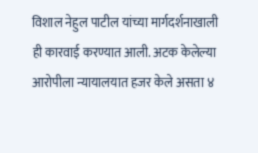विशाल नेहुल पाटील यांच्या मार्गदर्शनाखाली ही कारवाई करण्यात आली. अटक केलेल्या आरोपीला न्यायालयात हजर केले असता ४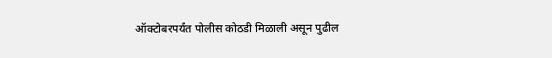ऑक्टोबरपर्यंत पोलीस कोठडी मिळाली असून पुढील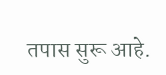तपास सुरू आहे.